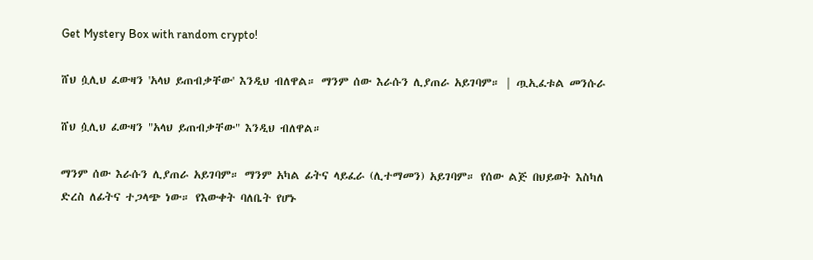Get Mystery Box with random crypto!

ሸህ ሷሊህ ፈውዛን 'አላህ ይጠብቃቸው' እንዲህ ብለዋል። ማንም ሰው እራሱን ሊያጠራ አይገባም። | ጧኢፈቱል መንሱራ

ሸህ ሷሊህ ፈውዛን "አላህ ይጠብቃቸው" እንዲህ ብለዋል።

ማንም ሰው እራሱን ሊያጠራ አይገባም። ማንም አካል ፊትና ላይፈራ (ሊተማመን) አይገባም። የሰው ልጅ በህይወት እስካለ ድረስ ለፊትና ተጋላጭ ነው። የእውቀት ባለቤት የሆኑ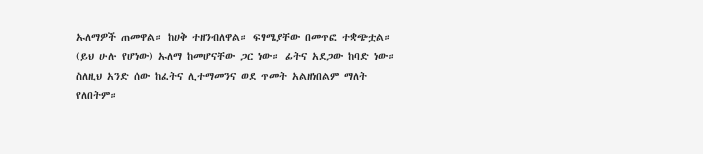ኡለማዎች ጠመዋል። ከሀቅ ተዘንብለዋል። ፍፃሜያቸው በመጥፎ ተቋጭቷል። (ይህ ሁሉ የሆነው) ኡለማ ከመሆናቸው ጋር ነው። ፊትና አደጋው ከባድ ነው። ስለዚህ አንድ ሰው ከፈትና ሊተማመንና ወደ ጥመት አልዘነበልም ማለት የለበትም።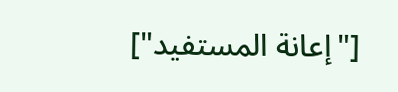["إعانة المستفيد"]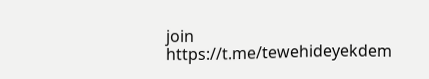join
https://t.me/tewehideyekdem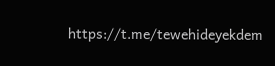https://t.me/tewehideyekdem